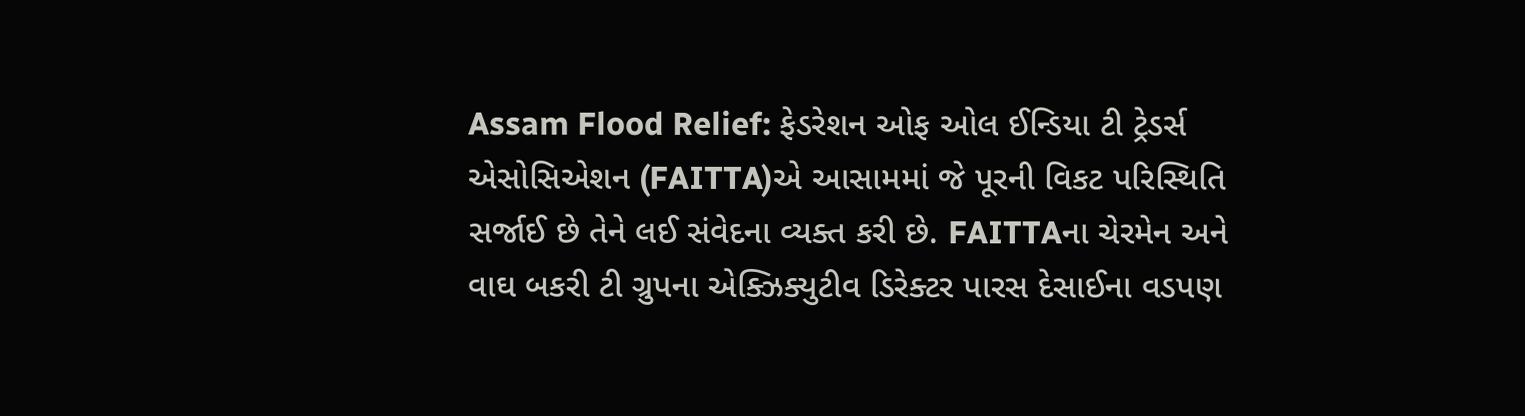Assam Flood Relief: ફેડરેશન ઓફ ઓલ ઈન્ડિયા ટી ટ્રેડર્સ એસોસિએશન (FAITTA)એ આસામમાં જે પૂરની વિકટ પરિસ્થિતિ સર્જાઈ છે તેને લઈ સંવેદના વ્યક્ત કરી છે. FAITTAના ચેરમેન અને વાઘ બકરી ટી ગ્રુપના એક્ઝિક્યુટીવ ડિરેક્ટર પારસ દેસાઈના વડપણ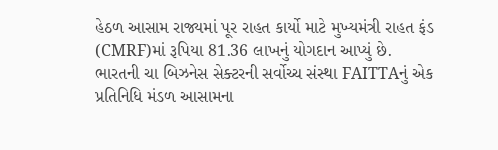હેઠળ આસામ રાજ્યમાં પૂર રાહત કાર્યો માટે મુખ્યમંત્રી રાહત ફંડ (CMRF)માં રૂપિયા 81.36 લાખનું યોગદાન આપ્યું છે.
ભારતની ચા બિઝનેસ સેક્ટરની સર્વોચ્ચ સંસ્થા FAITTAનું એક પ્રતિનિધિ મંડળ આસામના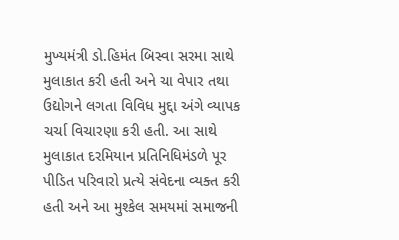મુખ્યમંત્રી ડો.હિમંત બિસ્વા સરમા સાથે મુલાકાત કરી હતી અને ચા વેપાર તથા ઉદ્યોગને લગતા વિવિધ મુદ્દા અંગે વ્યાપક ચર્ચા વિચારણા કરી હતી. આ સાથે મુલાકાત દરમિયાન પ્રતિનિધિમંડળે પૂર પીડિત પરિવારો પ્રત્યે સંવેદના વ્યક્ત કરી હતી અને આ મુશ્કેલ સમયમાં સમાજની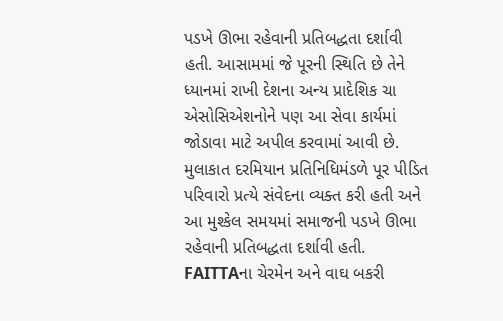પડખે ઊભા રહેવાની પ્રતિબદ્ધતા દર્શાવી હતી. આસામમાં જે પૂરની સ્થિતિ છે તેને ધ્યાનમાં રાખી દેશના અન્ય પ્રાદેશિક ચા એસોસિએશનોને પણ આ સેવા કાર્યમાં જોડાવા માટે અપીલ કરવામાં આવી છે.
મુલાકાત દરમિયાન પ્રતિનિધિમંડળે પૂર પીડિત પરિવારો પ્રત્યે સંવેદના વ્યક્ત કરી હતી અને આ મુશ્કેલ સમયમાં સમાજની પડખે ઊભા રહેવાની પ્રતિબદ્ધતા દર્શાવી હતી. FAITTAના ચેરમેન અને વાઘ બકરી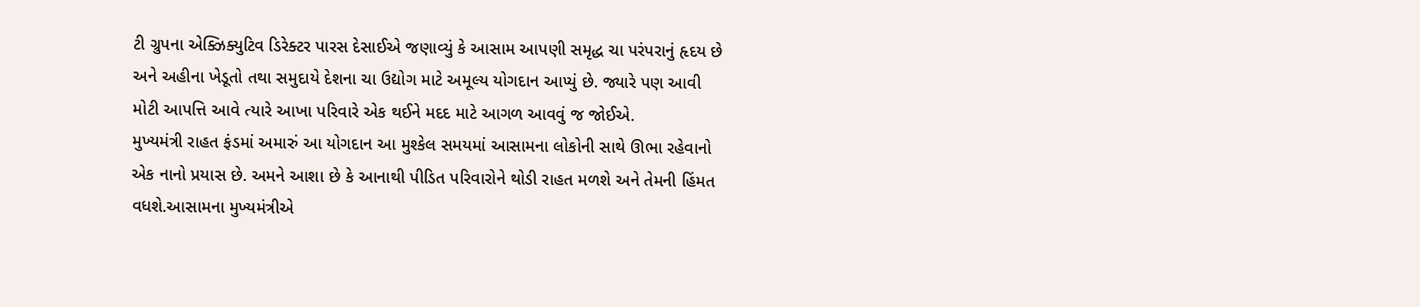ટી ગ્રુપના એક્ઝિક્યુટિવ ડિરેક્ટર પારસ દેસાઈએ જણાવ્યું કે આસામ આપણી સમૃદ્ધ ચા પરંપરાનું હૃદય છે અને અહીના ખેડૂતો તથા સમુદાયે દેશના ચા ઉદ્યોગ માટે અમૂલ્ય યોગદાન આપ્યું છે. જ્યારે પણ આવી મોટી આપત્તિ આવે ત્યારે આખા પરિવારે એક થઈને મદદ માટે આગળ આવવું જ જોઈએ.
મુખ્યમંત્રી રાહત ફંડમાં અમારું આ યોગદાન આ મુશ્કેલ સમયમાં આસામના લોકોની સાથે ઊભા રહેવાનો એક નાનો પ્રયાસ છે. અમને આશા છે કે આનાથી પીડિત પરિવારોને થોડી રાહત મળશે અને તેમની હિંમત વધશે.આસામના મુખ્યમંત્રીએ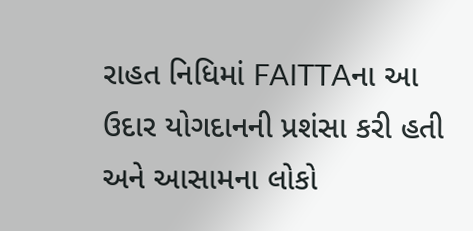રાહત નિધિમાં FAITTAના આ ઉદાર યોગદાનની પ્રશંસા કરી હતી અને આસામના લોકો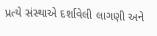પ્રત્યે સંસ્થાએ દર્શાવેલી લાગણી અને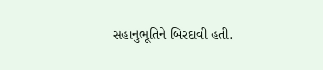સહાનુભૂતિને બિરદાવી હતી.